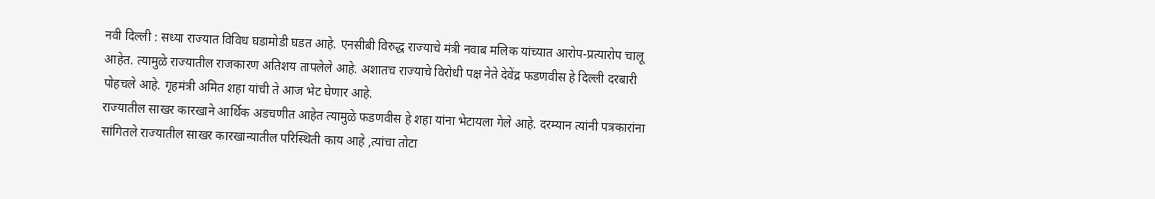नवी दिल्ली : सध्या राज्यात विविध घडामोडी घडत आहे. एनसीबी विरुद्ध राज्याचे मंत्री नवाब मलिक यांच्यात आरोप-प्रत्यारोप चालू आहेत. त्यामुळे राज्यातील राजकारण अतिशय तापलेले आहे. अशातच राज्याचे विरोधी पक्ष नेते देवेंद्र फडणवीस हे दिल्ली दरबारी पोहचले आहे. गृहमंत्री अमित शहा यांची ते आज भेट घेणार आहे.
राज्यातील साखर कारखाने आर्थिक अडचणीत आहेत त्यामुळे फडणवीस हे शहा यांना भेटायला गेले आहे. दरम्यान त्यांनी पत्रकारांना सांगितले राज्यातील साखर कारखान्यातील परिस्थिती काय आहे ,त्यांचा तोटा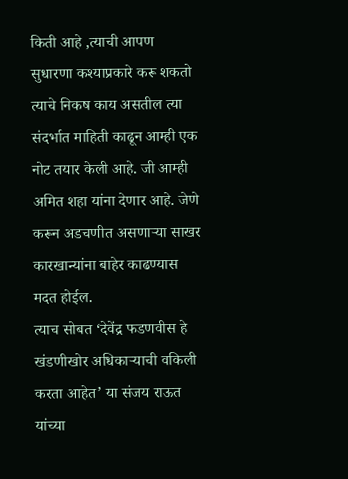किती आहे ,त्याची आपण सुधारणा कश्याप्रकारे करू शकतो त्याचे निकष काय असतील त्या संदर्भात माहिती काढून आम्ही एक नोट तयार केली आहे. जी आम्ही अमित शहा यांना देणार आहे. जेणे करून अडचणीत असणाऱ्या साखर कारखान्यांना बाहेर काढण्यास मदत होईल.
त्याच सोबत ‘देवेंद्र फडणवीस हे खंडणीखोर अधिकाऱ्याची वकिली करता आहेत’ या संजय राऊत यांच्या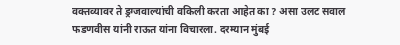वक्तव्यावर ते ड्रग्जवाल्यांची वकिली करता आहेत का ? असा उलट सवाल फडणवीस यांनी राऊत यांना विचारला. दरम्यान मुंबई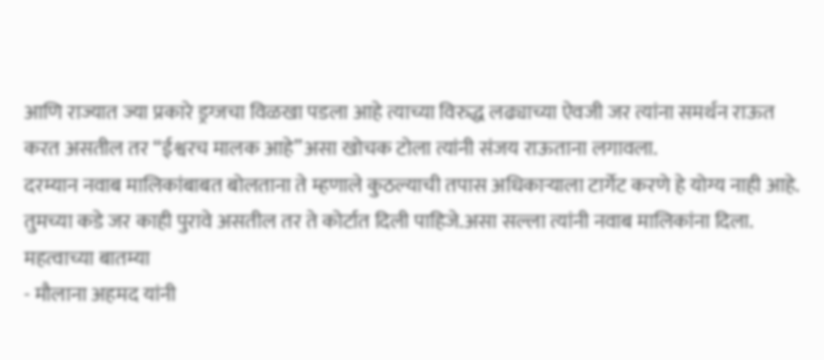आणि राज्यात ज्या प्रकारे ड्रग्जचा विळखा पडला आहे त्याच्या विरुद्ध लढ्याच्या ऐवजी जर त्यांना समर्थन राऊत करत असतील तर “ईश्वरच मालक आहे”असा खोचक टोला त्यांनी संजय राऊताना लगावला.
दरम्यान नवाब मालिकांबाबत बोलताना ते म्हणाले कुठल्याची तपास अधिकाऱ्याला टार्गेट करणे हे योग्य नाही आहे. तुमच्या कडे जर काही पुरावे असतील तर ते कोर्टात दिली पाहिजे.असा सल्ला त्यांनी नवाब मालिकांना दिला.
महत्वाच्या बातम्या
- मौलाना अहमद यांनी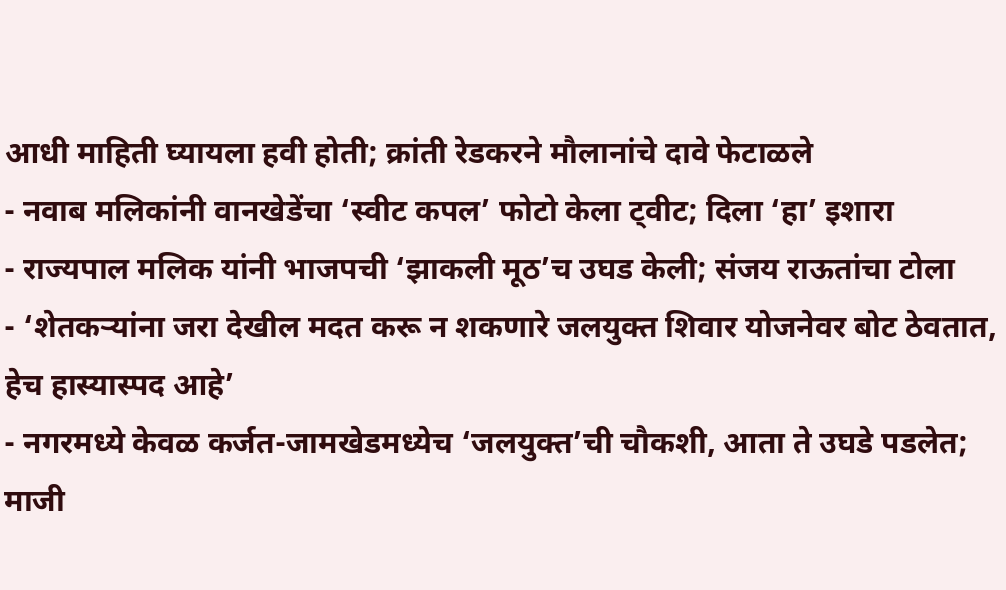आधी माहिती घ्यायला हवी होती; क्रांती रेडकरने मौलानांचे दावे फेटाळले
- नवाब मलिकांनी वानखेडेंचा ‘स्वीट कपल’ फोटो केला ट्वीट; दिला ‘हा’ इशारा
- राज्यपाल मलिक यांनी भाजपची ‘झाकली मूठ’च उघड केली; संजय राऊतांचा टोला
- ‘शेतकऱ्यांना जरा देखील मदत करू न शकणारे जलयुक्त शिवार योजनेवर बोट ठेवतात, हेच हास्यास्पद आहे’
- नगरमध्ये केवळ कर्जत-जामखेडमध्येच ‘जलयुक्त’ची चौकशी, आता ते उघडे पडलेत; माजी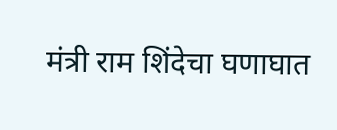मंत्री राम शिंदेचा घणाघात